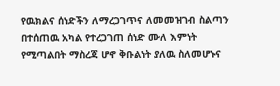የዉክልና ሰነድችን ለማረጋገጥና ለመመዝገብ ስልጣን በተሰጠዉ አካል የተረጋገጠ ሰነድ ሙለ እምነት የሚጣልበት ማስረጃ ሆኖ ቅቡልነት ያለዉ ስለመሆኑና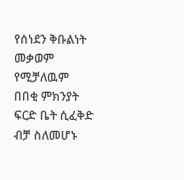የሰነደን ቅቡልነት መቃወም የሚቻለዉም በበቂ ምክንያት ፍርድ ቤት ሲፈቅድ ብቻ ስለመሆኑ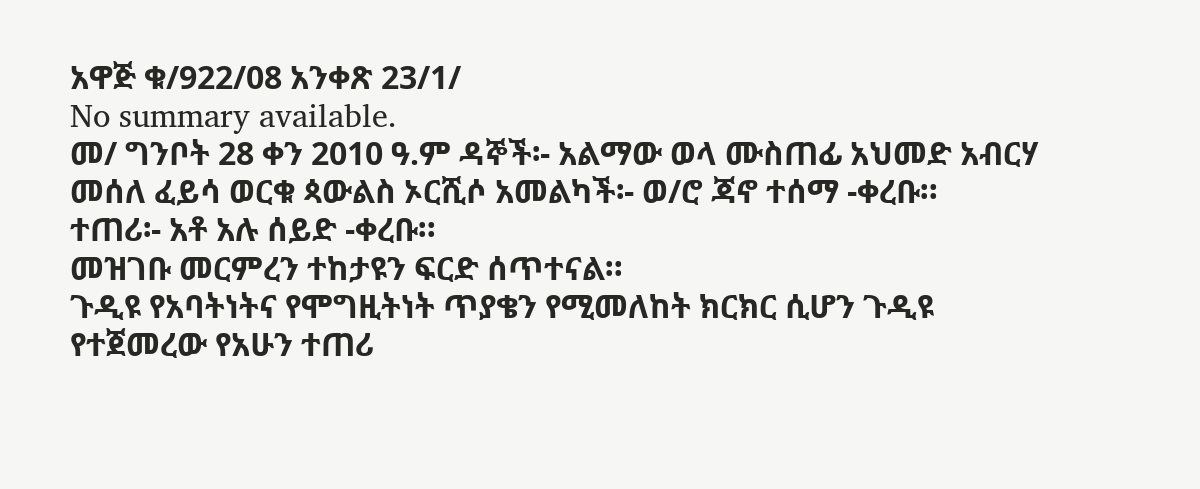አዋጅ ቁ/922/08 አንቀጽ 23/1/
No summary available.
መ/ ግንቦት 28 ቀን 2010 ዓ.ም ዳኞች፡- አልማው ወላ ሙስጠፊ አህመድ አብርሃ መሰለ ፈይሳ ወርቁ ጳውልስ ኦርሺሶ አመልካች፡- ወ/ሮ ጃኖ ተሰማ -ቀረቡ።
ተጠሪ፡- አቶ አሉ ሰይድ -ቀረቡ።
መዝገቡ መርምረን ተከታዩን ፍርድ ሰጥተናል።
ጉዲዩ የአባትነትና የሞግዚትነት ጥያቄን የሚመለከት ክርክር ሲሆን ጉዲዩ የተጀመረው የአሁን ተጠሪ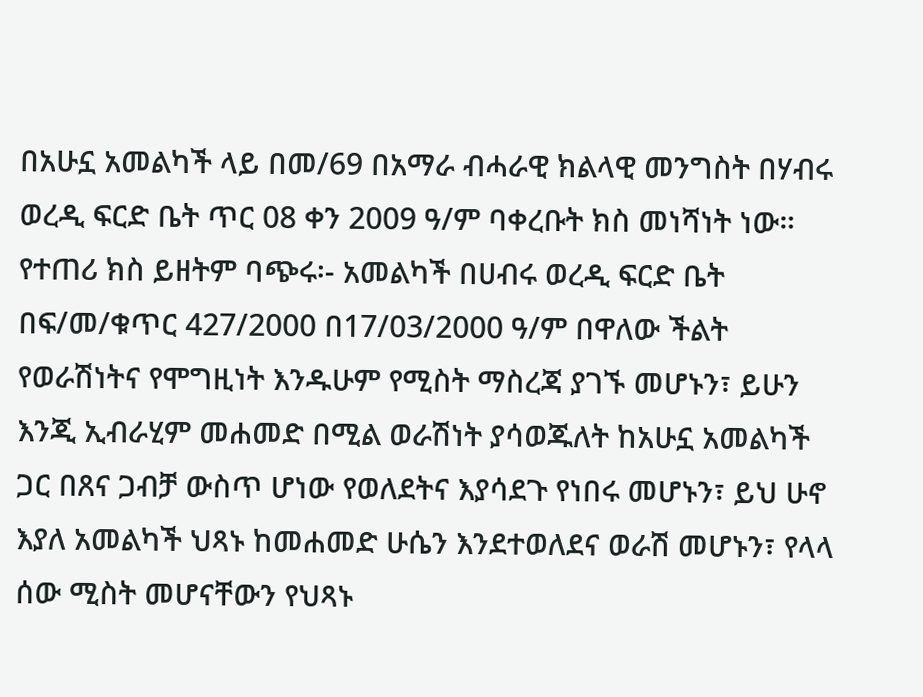በአሁኗ አመልካች ላይ በመ/69 በአማራ ብሓራዊ ክልላዊ መንግስት በሃብሩ ወረዲ ፍርድ ቤት ጥር 08 ቀን 2009 ዓ/ም ባቀረቡት ክስ መነሻነት ነው። የተጠሪ ክስ ይዘትም ባጭሩ፡- አመልካች በሀብሩ ወረዲ ፍርድ ቤት በፍ/መ/ቁጥር 427/2000 በ17/03/2000 ዓ/ም በዋለው ችልት የወራሽነትና የሞግዚነት እንዱሁም የሚስት ማስረጃ ያገኙ መሆኑን፣ ይሁን እንጂ ኢብራሂም መሐመድ በሚል ወራሽነት ያሳወጁለት ከአሁኗ አመልካች ጋር በጸና ጋብቻ ውስጥ ሆነው የወለደትና እያሳደጉ የነበሩ መሆኑን፣ ይህ ሁኖ እያለ አመልካች ህጻኑ ከመሐመድ ሁሴን እንደተወለደና ወራሽ መሆኑን፣ የላላ ሰው ሚስት መሆናቸውን የህጻኑ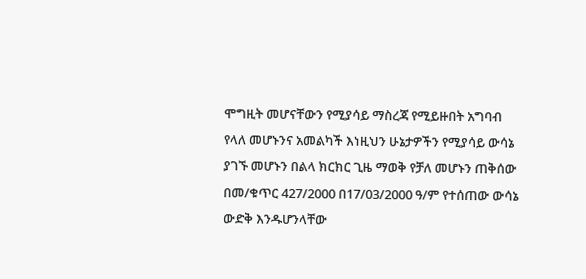ሞግዚት መሆናቸውን የሚያሳይ ማስረጃ የሚይዙበት አግባብ የላለ መሆኑንና አመልካች እነዚህን ሁኔታዎችን የሚያሳይ ውሳኔ ያገኙ መሆኑን በልላ ክርክር ጊዜ ማወቅ የቻለ መሆኑን ጠቅሰው በመ/ቁጥር 427/2000 በ17/03/2000 ዓ/ም የተሰጠው ውሳኔ ውድቅ እንዱሆንላቸው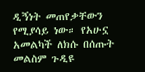ዲኝነት መጠየቃቸውን የሚያሳይ ነው። የአሁኗ አመልካች ለክሱ በሰጡት መልስም ጉዲዩ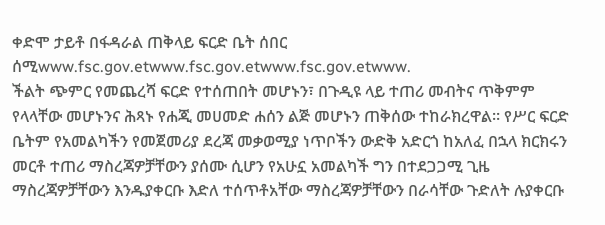ቀድሞ ታይቶ በፋዳራል ጠቅላይ ፍርድ ቤት ሰበር ሰሚwww.fsc.gov.etwww.fsc.gov.etwww.fsc.gov.etwww.
ችልት ጭምር የመጨረሻ ፍርድ የተሰጠበት መሆኑን፣ በጉዲዩ ላይ ተጠሪ መብትና ጥቅምም የላላቸው መሆኑንና ሕጻኑ የሐጂ መሀመድ ሐሰን ልጅ መሆኑን ጠቅሰው ተከራክረዋል። የሥር ፍርድ ቤትም የአመልካችን የመጀመሪያ ደረጃ መቃወሚያ ነጥቦችን ውድቅ አድርጎ ከአለፈ በኋላ ክርክሩን መርቶ ተጠሪ ማስረጃዎቻቸውን ያሰሙ ሲሆን የአሁኗ አመልካች ግን በተደጋጋሚ ጊዜ ማስረጃዎቻቸውን እንዱያቀርቡ እድለ ተሰጥቶአቸው ማስረጃዎቻቸውን በራሳቸው ጉድለት ሉያቀርቡ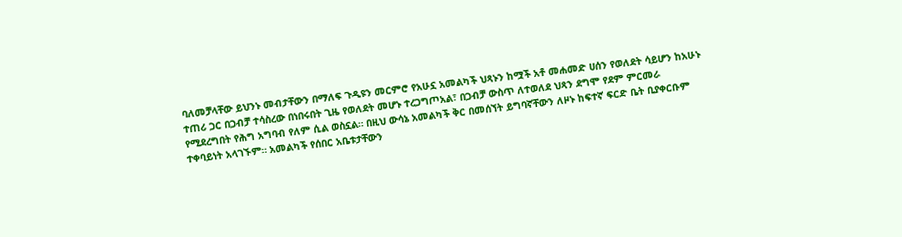ባለመቻላቸው ይህንኑ መብታቸውን በማለፍ ጉዲዩን መርምሮ የአሁኗ አመልካች ህጻኑን ከሟች አቶ መሐመድ ሀሰን የወለደት ሳይሆን ከአሁኑ ተጠሪ ጋር በጋብቻ ተሳስረው በነበሩበት ጊዜ የወለደት መሆኑ ተረጋግጦአል፣ በጋብቻ ውስጥ ለተወለደ ህጻን ደግሞ የደም ምርመራ የሚደረግበት የሕግ አግባብ የለም ሲል ወስኗል። በዚህ ውሳኔ አመልካች ቅር በመሰኘት ይግባኛቸውን ለዞኑ ከፍተኛ ፍርድ ቤት ቢያቀርቡም ተቀባይነት አላገኙም። አመልካች የሰበር አቤቱታቸውን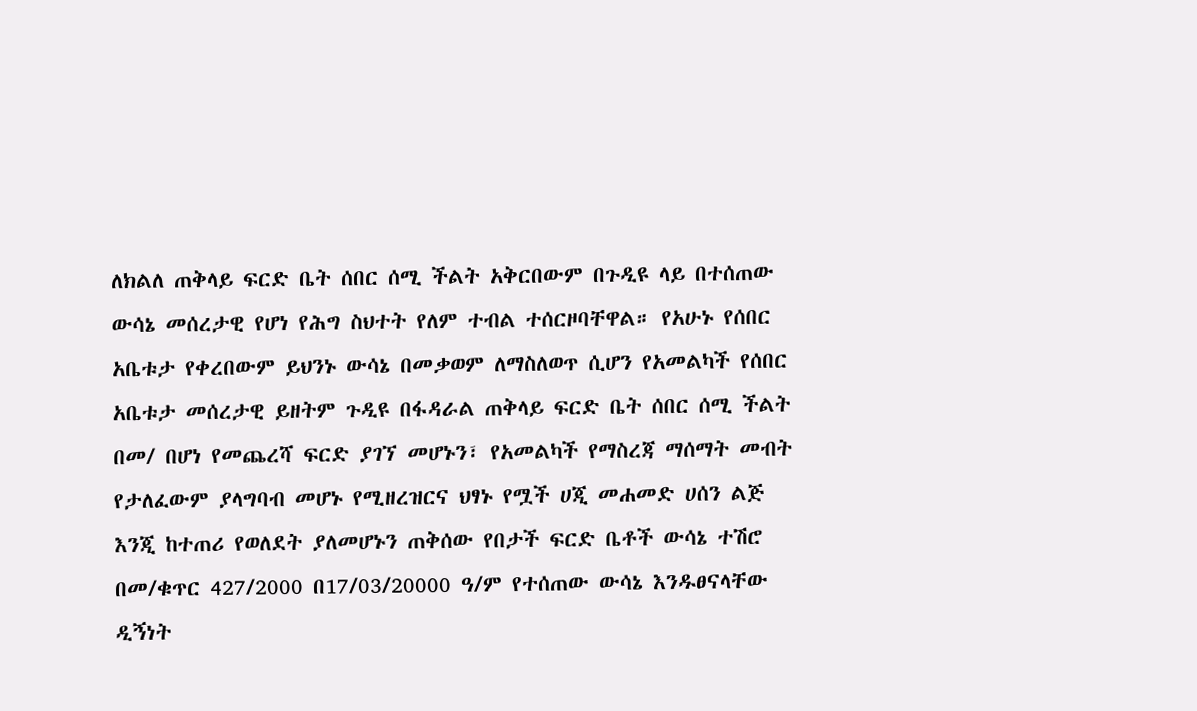ለክልለ ጠቅላይ ፍርድ ቤት ሰበር ሰሚ ችልት አቅርበውም በጉዲዩ ላይ በተሰጠው ውሳኔ መሰረታዊ የሆነ የሕግ ስህተት የለም ተብል ተሰርዞባቸዋል። የአሁኑ የሰበር አቤቱታ የቀረበውም ይህንኑ ውሳኔ በመቃወም ለማስለወጥ ሲሆን የአመልካች የሰበር አቤቱታ መሰረታዊ ይዘትም ጉዲዩ በፋዳራል ጠቅላይ ፍርድ ቤት ሰበር ሰሚ ችልት በመ/ በሆነ የመጨረሻ ፍርድ ያገኘ መሆኑን፣ የአመልካች የማስረጃ ማሰማት መብት የታለፈውም ያላግባብ መሆኑ የሚዘረዝርና ህፃኑ የሟች ሀጂ መሐመድ ሀሰን ልጅ እንጂ ከተጠሪ የወለደት ያለመሆኑን ጠቅሰው የበታች ፍርድ ቤቶች ውሳኔ ተሽሮ በመ/ቁጥር 427/2000 በ17/03/20000 ዓ/ም የተሰጠው ውሳኔ እንዱፀናላቸው ዲኝነት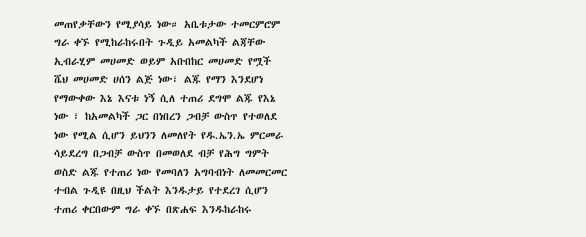መጠየቃቸውን የሚያሳይ ነው። አቤቱታው ተመርምሮም ግራ ቀኙ የሚከራከሩበት ጉዲይ አመልካች ልጃቸው ኢብራሂም መሀመድ ወይም አቡበከር መሀመድ የሟች ሼህ መሀመድ ሀሰን ልጅ ነው፣ ልጁ የማን እንደሆነ የማውቀው እኔ እናቱ ነኝ ሲለ ተጠሪ ደግሞ ልጁ የእኔ ነው ፣ ከአመልካች ጋር በነበረን ጋብቻ ውስጥ የተወለደ ነው የሚል ሲሆን ይህንን ለመለየት የዱ.ኤን.ኤ ምርመራ ሳይደረግ በጋብቻ ውስጥ በመወለደ ብቻ የሕግ ግምት ወስድ ልጁ የተጠሪ ነው የመባለን አግባብነት ለመመርመር ተብል ጉዲዩ በዚህ ችልት እንዱታይ የተደረገ ሲሆን ተጠሪ ቀርበውም ግራ ቀኙ በጽሐፍ እንዱከራከሩ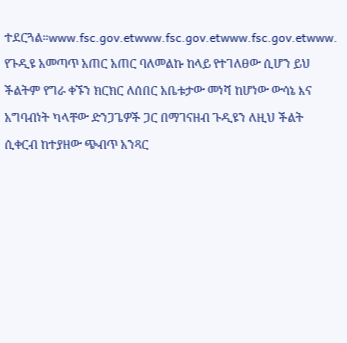ተደርጓል።www.fsc.gov.etwww.fsc.gov.etwww.fsc.gov.etwww.
የጉዲዩ አመጣጥ አጠር አጠር ባለመልኩ ከላይ የተገለፀው ሲሆን ይህ ችልትም የግራ ቀኙን ክርክር ለሰበር አቤቱታው መነሻ ከሆነው ውሳኔ እና አግባብነት ካላቸው ድንጋጌዎች ጋር በማገናዘብ ጉዲዩን ለዚህ ችልት ሲቀርብ ከተያዘው ጭብጥ አንጻር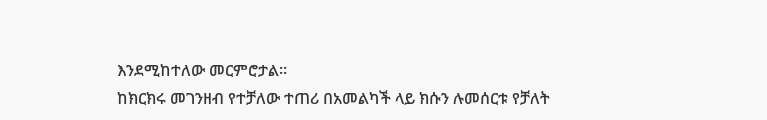እንደሚከተለው መርምሮታል።
ከክርክሩ መገንዘብ የተቻለው ተጠሪ በአመልካች ላይ ክሱን ሉመሰርቱ የቻለት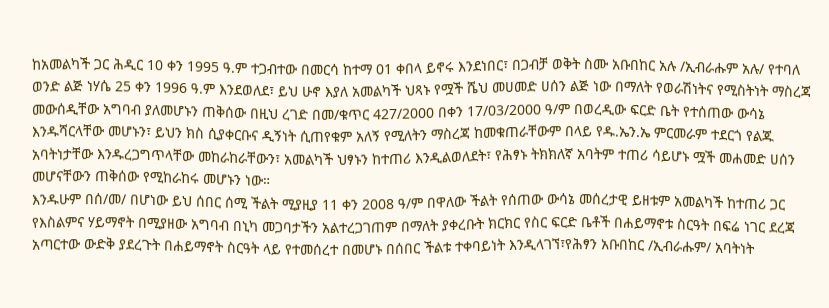ከአመልካች ጋር ሕዲር 10 ቀን 1995 ዓ.ም ተጋብተው በመርሳ ከተማ 01 ቀበላ ይኖሩ እንደነበር፣ በጋብቻ ወቅት ስሙ አቡበከር አሉ /ኢብራሑም አሉ/ የተባለ ወንድ ልጅ ነሃሴ 25 ቀን 1996 ዓ.ም እንደወለደ፣ ይህ ሁኖ እያለ አመልካች ህጻኑ የሟች ሼህ መሀመድ ሀሰን ልጅ ነው በማለት የወራሽነትና የሚስትነት ማስረጃ መውሰዲቸው አግባብ ያለመሆኑን ጠቅሰው በዚህ ረገድ በመ/ቁጥር 427/2000 በቀን 17/03/2000 ዓ/ም በወረዲው ፍርድ ቤት የተሰጠው ውሳኔ እንዱሻርላቸው መሆኑን፣ ይህን ክስ ሲያቀርቡና ዲኝነት ሲጠየቁም አለኝ የሚለትን ማስረጃ ከመቁጠራቸውም በላይ የዱ.ኤን.ኤ ምርመራም ተደርጎ የልጁ አባትነታቸው እንዱረጋግጥላቸው መከራከራቸውን፣ አመልካች ህፃኑን ከተጠሪ እንዲልወለደት፣ የሕፃኑ ትክክለኛ አባትም ተጠሪ ሳይሆኑ ሟች መሐመድ ሀሰን መሆናቸውን ጠቅሰው የሚከራከሩ መሆኑን ነው።
እንዱሁም በሰ/መ/ በሆነው ይህ ሰበር ሰሚ ችልት ሚያዚያ 11 ቀን 2008 ዓ/ም በዋለው ችልት የሰጠው ውሳኔ መሰረታዊ ይዘቱም አመልካች ከተጠሪ ጋር የእስልምና ሃይማኖት በሚያዘው አግባብ በኒካ መጋባታችን አልተረጋገጠም በማለት ያቀረቡት ክርክር የስር ፍርድ ቤቶች በሐይማኖቱ ስርዓት በፍሬ ነገር ደረጃ አጣርተው ውድቅ ያደረጉት በሐይማኖት ስርዓት ላይ የተመሰረተ በመሆኑ በሰበር ችልቱ ተቀባይነት እንዲላገኘ፣የሕፃን አቡበከር /ኢብራሑም/ አባትነት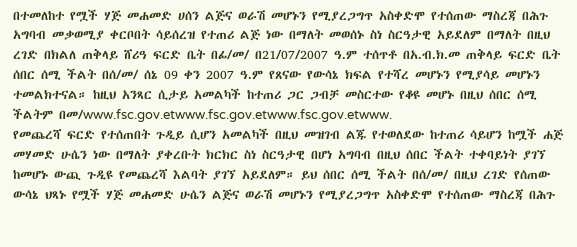በተመለከተ የሟች ሃጅ መሐመድ ሀሰን ልጅና ወራሽ መሆኑን የሚያረጋግጥ አስቀድሞ የተሰጠው ማስረጃ በሕጉ አግባብ መቃወሚያ ቀርቦበት ሳይሰረዝ የተጠሪ ልጅ ነው በማለት መወሰኑ ስነ ስርዓታዊ አይደለም በማለት በዚህ ረገድ በክልለ ጠቅላይ ሸሪዓ ፍርድ ቤት በፊ/መ/ በ21/07/2007 ዓ.ም ተሰጥቶ በአ.ብ.ክ.መ ጠቅላይ ፍርድ ቤት ሰበር ሰሚ ችልት በሰ/መ/ ሰኔ 09 ቀን 2007 ዓ.ም የጸናው የውሳኔ ክፍል የተሻረ መሆኑን የሚያሳይ መሆኑን ተመልክተናል። ከዚህ አንጻር ሲታይ አመልካች ከተጠሪ ጋር ጋብቻ መስርተው የቆዩ መሆኑ በዚህ ሰበር ሰሚ ችልትም በመ/www.fsc.gov.etwww.fsc.gov.etwww.fsc.gov.etwww.
የመጨረሻ ፍርድ የተሰጠበት ጉዲይ ሲሆን አመልካች በዚህ መዝገብ ልጁ የተወለደው ከተጠሪ ሳይሆን ከሟች ሐጅ መሃመድ ሁሴን ነው በማለት ያቀረቡት ክርክር ስነ ስርዓታዊ በሆነ አግባብ በዚህ ሰበር ችልት ተቀባይነት ያገኘ ከመሆኑ ውጪ ጉዲዩ የመጨረሻ እልባት ያገኘ አይደለም። ይህ ሰበር ሰሚ ችልት በሰ/መ/ በዚህ ረገድ የሰጠው ውሳኔ ህጻኑ የሟች ሃጅ መሐመድ ሁሴን ልጅና ወራሽ መሆኑን የሚያረጋግጥ አስቀድሞ የተሰጠው ማስረጃ በሕጉ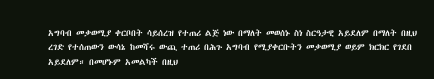አግባብ መቃወሚያ ቀርቦበት ሳይሰረዝ የተጠሪ ልጅ ነው በማለት መወሰኑ ስነ ስርዓታዊ አይደለም በማለት በዚህ ረገድ የተሰጠውን ውሳኔ ከመሻሩ ውጪ ተጠሪ በሕጉ አግባብ የሚያቀርቡትን መቃወሚያ ወይም ክርክር የገደበ አይደለም። በመሆኑም አመልካች በዚህ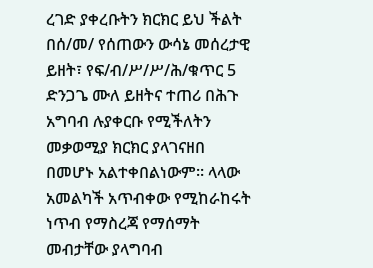ረገድ ያቀረቡትን ክርክር ይህ ችልት በሰ/መ/ የሰጠውን ውሳኔ መሰረታዊ ይዘት፣ የፍ/ብ/ሥ/ሥ/ሕ/ቁጥር 5 ድንጋጌ ሙለ ይዘትና ተጠሪ በሕጉ አግባብ ሉያቀርቡ የሚችለትን መቃወሚያ ክርክር ያላገናዘበ በመሆኑ አልተቀበልነውም። ላላው አመልካች አጥብቀው የሚከራከሩት ነጥብ የማስረጃ የማሰማት መብታቸው ያላግባብ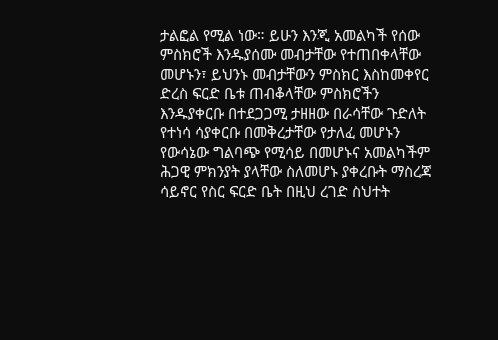ታልፎል የሚል ነው። ይሁን እንጂ አመልካች የሰው ምስክሮች እንዱያሰሙ መብታቸው የተጠበቀላቸው መሆኑን፣ ይህንኑ መብታቸውን ምስክር እስከመቀየር ድረስ ፍርድ ቤቱ ጠብቆላቸው ምስክሮችን እንዱያቀርቡ በተደጋጋሚ ታዘዘው በራሳቸው ጉድለት የተነሳ ሳያቀርቡ በመቅረታቸው የታለፈ መሆኑን የውሳኔው ግልባጭ የሚሳይ በመሆኑና አመልካችም ሕጋዊ ምክንያት ያላቸው ስለመሆኑ ያቀረቡት ማስረጃ ሳይኖር የስር ፍርድ ቤት በዚህ ረገድ ስህተት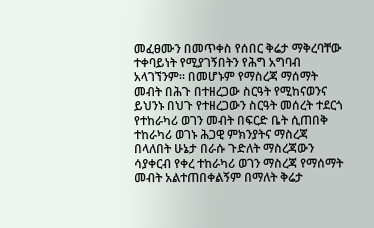መፈፀሙን በመጥቀስ የሰበር ቅሬታ ማቅረባቸው ተቀባይነት የሚያገኝበትን የሕግ አግባብ አላገኘንም። በመሆኑም የማስረጃ ማሰማት መብት በሕጉ በተዘረጋው ስርዓት የሚከናወንና ይህንኑ በህጉ የተዘረጋውን ስርዓት መሰረት ተደርጎ የተከራካሪ ወገን መብት በፍርድ ቤት ሲጠበቅ ተከራካሪ ወገኑ ሕጋዊ ምክንያትና ማስረጃ በላለበት ሁኔታ በራሱ ጉድለት ማስረጃውን ሳያቀርብ የቀረ ተከራካሪ ወገን ማስረጃ የማሰማት መብት አልተጠበቀልኝም በማለት ቅሬታ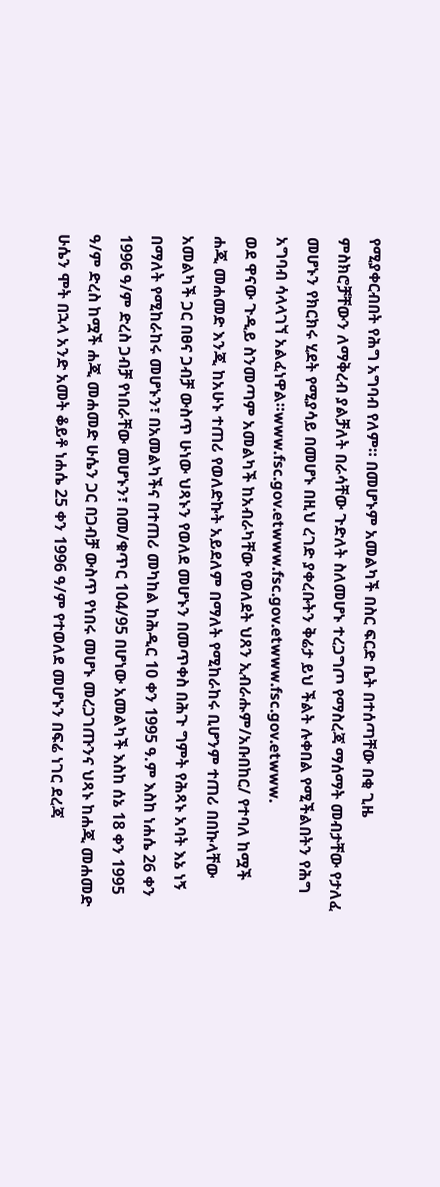የሚያቀርብበት የሕግ አግባብ የለም። በመሆኑም አመልካች በስር ፍርድ ቤት በተሰጣቸው በቂ ጊዜ ምስክሮቻቸውን ለማቅረብ ያልቻለት በራሳቸው ጉድለት ስለመሆኑ ተረጋግጦ የማስረጃ ማሰማት መብታቸው የታለፈ መሆኑን የክርክሩ ሂደት የሚያሳይ በመሆኑ በዚህ ረገድ ያቀረቡትን ቅሬታ ይህ ችልት ሉቀበል የሚችልበትን የሕግ አግባብ ሳላላገኘ አልፈነዋል።www.fsc.gov.etwww.fsc.gov.etwww.fsc.gov.etwww.
ወደ ዋናው ጉዲይ ስንመጣም አመልካች ከአብራካቸው የወለደት ህጸን ኢብራሑም/አቡበከር/ የተባለ ከሟች ሐጂ መሐመድ እንጂ ከአሁኑ ተጠሪ የወለድኩት አይደለም በማለት የሚከራከሩ ቢሆንም ተጠሪ በበኩላቸው አመልካች ጋር በፀና ጋብቻ ውስጥ ሁነው ህጻኑን የወለደ መሆኑን በመጥቀስ በሕጉ ግምት የሕጻኑ አባት እኔ ነኝ በማለት የሚከራከሩ መሆኑን፣ በአመልካችና በተጠሪ መካከል ከሕዲር 10 ቀን 1995 ዓ.ም እስከ ነሐሴ 26 ቀን 1996 ዓ/ም ድረስ ጋብቻ የነበራቸው መሆኑን፣ በመ/ቁጥር 104/95 በሆነው አመልካች እስከ ሰኔ 18 ቀን 1995 ዓ/ም ድረስ ከሟች ሐጂ መሐመድ ሁሴን ጋር በጋብቻ ውስጥ የነበሩ መሆኑ መረጋገጡንና ህጻኑ ከሐጂ መሐመድ ሁሴን ሞት በኋላ አንድ አመት ቆይቶ ነሐሴ 25 ቀን 1996 ዓ/ም የተወለደ መሆኑን በፍሬ ነገር ደረጃ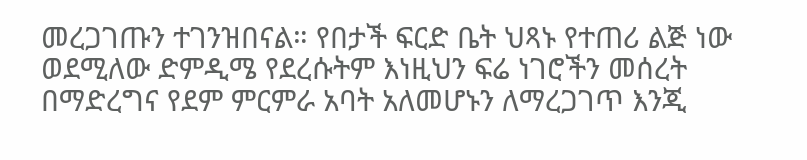መረጋገጡን ተገንዝበናል። የበታች ፍርድ ቤት ህጻኑ የተጠሪ ልጅ ነው ወደሚለው ድምዲሜ የደረሱትም እነዚህን ፍሬ ነገሮችን መሰረት በማድረግና የደም ምርምራ አባት አለመሆኑን ለማረጋገጥ እንጂ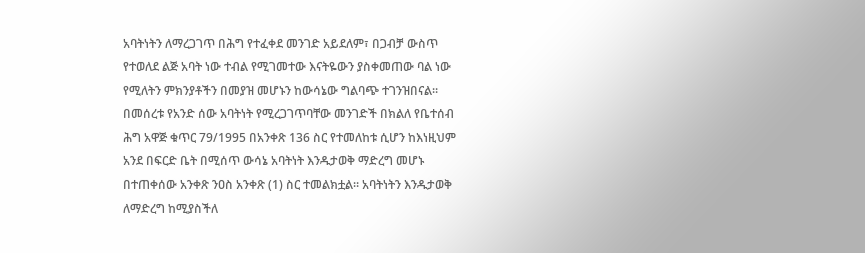አባትነትን ለማረጋገጥ በሕግ የተፈቀደ መንገድ አይደለም፣ በጋብቻ ውስጥ የተወለደ ልጅ አባት ነው ተብል የሚገመተው እናትዬውን ያስቀመጠው ባል ነው የሚለትን ምክንያቶችን በመያዝ መሆኑን ከውሳኔው ግልባጭ ተገንዝበናል።
በመሰረቱ የአንድ ሰው አባትነት የሚረጋገጥባቸው መንገድች በክልለ የቤተሰብ ሕግ አዋጅ ቁጥር 79/1995 በአንቀጽ 136 ስር የተመለከቱ ሲሆን ከእነዚህም አንደ በፍርድ ቤት በሚሰጥ ውሳኔ አባትነት እንዱታወቅ ማድረግ መሆኑ በተጠቀሰው አንቀጽ ንዐስ አንቀጽ (1) ስር ተመልክቷል። አባትነትን እንዱታወቅ ለማድረግ ከሚያስችለ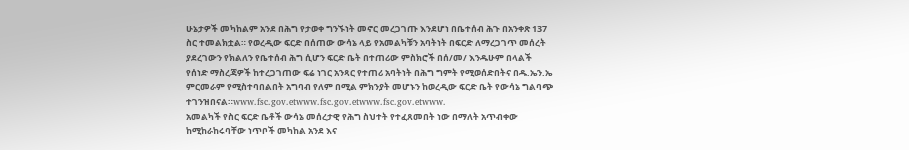ሁኔታዎች መካከልም አንደ በሕግ የታወቀ ግንኙነት መኖር መረጋገጡ እንደሆነ በቤተሰብ ሕጉ በአንቀጽ 137 ስር ተመልክቷል። የወረዲው ፍርድ በሰጠው ውሳኔ ላይ የአመልካቹን አባትነት በፍርድ ለማረጋገጥ መሰረት ያደረገውን የክልለን የቤተሰብ ሕግ ሲሆን ፍርድ ቤት በተጠሪው ምስክሮች በሰ/መ/ እንዱሁም በላልች የሰነድ ማስረጃዎች ከተረጋገጠው ፍሬ ነገር አንጻር የተጠሪ አባትነት በሕግ ግምት የሚወሰድበትና በዱ.ኤን.ኤ ምርመራም የሚስተባበልበት አግባብ የለም በሚል ምክንያት መሆኑን ከወረዲው ፍርድ ቤት የውሳኔ ግልባጭ ተገንዝበናል።www.fsc.gov.etwww.fsc.gov.etwww.fsc.gov.etwww.
አመልካች የስር ፍርድ ቤቶች ውሳኔ መሰረታዊ የሕግ ስህተት የተፈጸመበት ነው በማለት አጥብቀው ከሚከራከሩባቸው ነጥቦች መካከል አንደ እና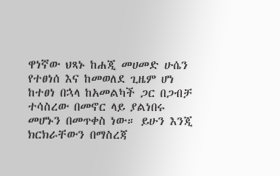ዋነኛው ህጻኑ ከሐጂ መሀመድ ሁሴን የተፀነሰ እና ከመወለደ ጊዜም ሆነ ከተፀነ በኋላ ከአመልካች ጋር በጋብቻ ተሳስረው በመኖር ላይ ያልነበሩ መሆኑን በመጥቀስ ነው። ይሁን እንጂ ክርክራቸውን በማስረጃ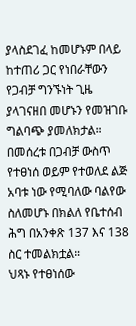ያላስደገፈ ከመሆኑም በላይ ከተጠሪ ጋር የነበራቸውን የጋብቻ ግንኙነት ጊዜ ያላገናዘበ መሆኑን የመዝገቡ ግልባጭ ያመለክታል።
በመሰረቱ በጋብቻ ውስጥ የተፀነሰ ወይም የተወለደ ልጅ አባቱ ነው የሚባለው ባልየው ስለመሆኑ በክልለ የቤተሰብ ሕግ በአንቀጽ 137 እና 138 ስር ተመልክቷል።
ህጻኑ የተፀነሰው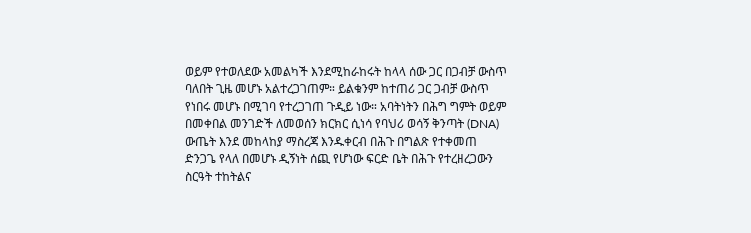ወይም የተወለደው አመልካች እንደሚከራከሩት ከላላ ሰው ጋር በጋብቻ ውስጥ ባለበት ጊዜ መሆኑ አልተረጋገጠም። ይልቁንም ከተጠሪ ጋር ጋብቻ ውስጥ የነበሩ መሆኑ በሚገባ የተረጋገጠ ጉዲይ ነው። አባትነትን በሕግ ግምት ወይም በመቀበል መንገድች ለመወሰን ክርክር ሲነሳ የባህሪ ወሳኝ ቅንጣት (DNA) ውጤት እንደ መከላከያ ማስረጃ እንዱቀርብ በሕጉ በግልጽ የተቀመጠ ድንጋጌ የላለ በመሆኑ ዲኝነት ሰጪ የሆነው ፍርድ ቤት በሕጉ የተረዘረጋውን ስርዓት ተከትልና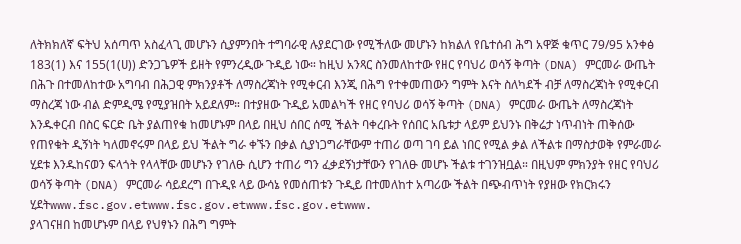ለትክክለኛ ፍትህ አሰጣጥ አስፈላጊ መሆኑን ሲያምንበት ተግባራዊ ሉያደርገው የሚችለው መሆኑን ከክልለ የቤተሰብ ሕግ አዋጅ ቁጥር 79/95 አንቀፅ 183(1) እና 155(1(ሀ)) ድንጋጌዎች ይዘት የምንረዲው ጉዲይ ነው። ከዚህ አንጻር ስንመለከተው የዘር የባህሪ ወሳኝ ቅጣት (DNA) ምርመራ ውጤት በሕጉ በተመለከተው አግባብ በሕጋዊ ምክንያቶች ለማስረጃነት የሚቀርብ እንጂ በሕግ የተቀመጠውን ግምት እናት ስለካደች ብቻ ለማስረጃነት የሚቀርብ ማስረጃ ነው ብል ድምዲሜ የሚያዝበት አይደለም። በተያዘው ጉዲይ አመልካች የዘር የባህሪ ወሳኝ ቅጣት (DNA) ምርመራ ውጤት ለማስረጃነት እንዱቀርብ በስር ፍርድ ቤት ያልጠየቁ ከመሆኑም በላይ በዚህ ሰበር ሰሚ ችልት ባቀረቡት የሰበር አቤቱታ ላይም ይህንኑ በቅሬታ ነጥብነት ጠቅሰው የጠየቁት ዲኝነት ካለመኖሩም በላይ ይህ ችልት ግራ ቀኙን በቃል ሲያነጋግራቸውም ተጠሪ ወጣ ገባ ይል ነበር የሚል ቃል ለችልቱ በማስታወቅ የምራመራ ሂደቱ እንዱከናወን ፍላጎት የላላቸው መሆኑን የገለፁ ሲሆን ተጠሪ ግን ፈቃደኝነታቸውን የገለፁ መሆኑ ችልቱ ተገንዝቧል። በዚህም ምክንያት የዘር የባህሪ ወሳኝ ቅጣት (DNA) ምርመራ ሳይደረግ በጉዲዩ ላይ ውሳኔ የመሰጠቱን ጉዲይ በተመለከተ አጣሪው ችልት በጭብጥነት የያዘው የክርክሩን ሂደትwww.fsc.gov.etwww.fsc.gov.etwww.fsc.gov.etwww.
ያላገናዘበ ከመሆኑም በላይ የህፃኑን በሕግ ግምት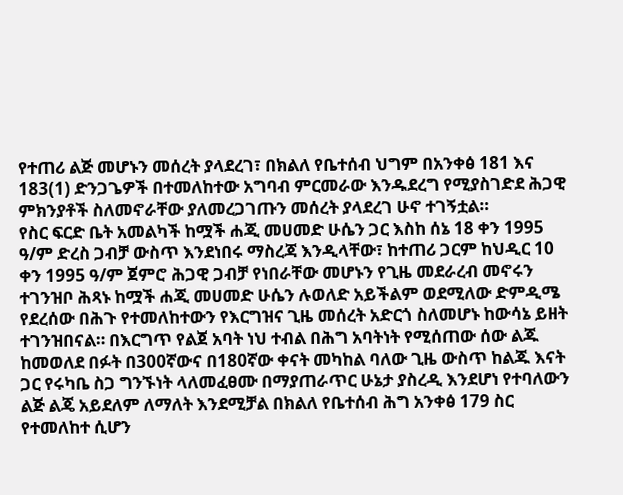የተጠሪ ልጅ መሆኑን መሰረት ያላደረገ፣ በክልለ የቤተሰብ ህግም በአንቀፅ 181 እና 183(1) ድንጋጌዎች በተመለከተው አግባብ ምርመራው እንዱደረግ የሚያስገድደ ሕጋዊ ምክንያቶች ስለመኖራቸው ያለመረጋገጡን መሰረት ያላደረገ ሁኖ ተገኝቷል።
የስር ፍርድ ቤት አመልካች ከሟች ሐጂ መሀመድ ሁሴን ጋር እስከ ሰኔ 18 ቀን 1995 ዓ/ም ድረስ ጋብቻ ውስጥ እንደነበሩ ማስረጃ እንዲላቸው፣ ከተጠሪ ጋርም ከህዲር 10 ቀን 1995 ዓ/ም ጀምሮ ሕጋዊ ጋብቻ የነበራቸው መሆኑን የጊዜ መደራረብ መኖሩን ተገንዝቦ ሕጻኑ ከሟች ሐጂ መሀመድ ሁሴን ሉወለድ አይችልም ወደሚለው ድምዲሜ የደረሰው በሕጉ የተመለከተውን የእርግዝና ጊዜ መሰረት አድርጎ ስለመሆኑ ከውሳኔ ይዘት ተገንዝበናል። በእርግጥ የልጀ አባት ነህ ተብል በሕግ አባትነት የሚሰጠው ሰው ልጁ ከመወለደ በፉት በ300ኛውና በ180ኛው ቀናት መካከል ባለው ጊዜ ውስጥ ከልጁ እናት ጋር የሩካቤ ስጋ ግንኙነት ላለመፈፀሙ በማያጠራጥር ሁኔታ ያስረዲ እንደሆነ የተባለውን ልጅ ልጄ አይደለም ለማለት እንደሚቻል በክልለ የቤተሰብ ሕግ አንቀፅ 179 ስር የተመለከተ ሲሆን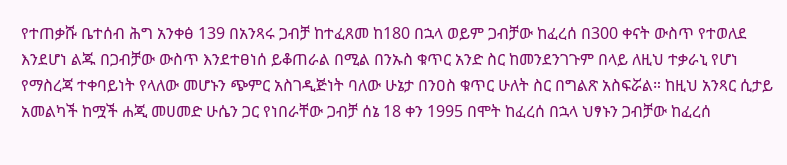የተጠቃሹ ቤተሰብ ሕግ አንቀፅ 139 በአንጻሩ ጋብቻ ከተፈጸመ ከ180 በኋላ ወይም ጋብቻው ከፈረሰ በ300 ቀናት ውስጥ የተወለደ እንደሆነ ልጁ በጋብቻው ውስጥ እንደተፀነሰ ይቆጠራል በሚል በንኡስ ቁጥር አንድ ስር ከመንደንገጉም በላይ ለዚህ ተቃራኒ የሆነ የማስረጃ ተቀባይነት የላለው መሆኑን ጭምር አስገዲጅነት ባለው ሁኔታ በንዐስ ቁጥር ሁለት ስር በግልጽ አስፍሯል። ከዚህ አንጻር ሲታይ አመልካች ከሟች ሐጂ መሀመድ ሁሴን ጋር የነበራቸው ጋብቻ ሰኔ 18 ቀን 1995 በሞት ከፈረሰ በኋላ ህፃኑን ጋብቻው ከፈረሰ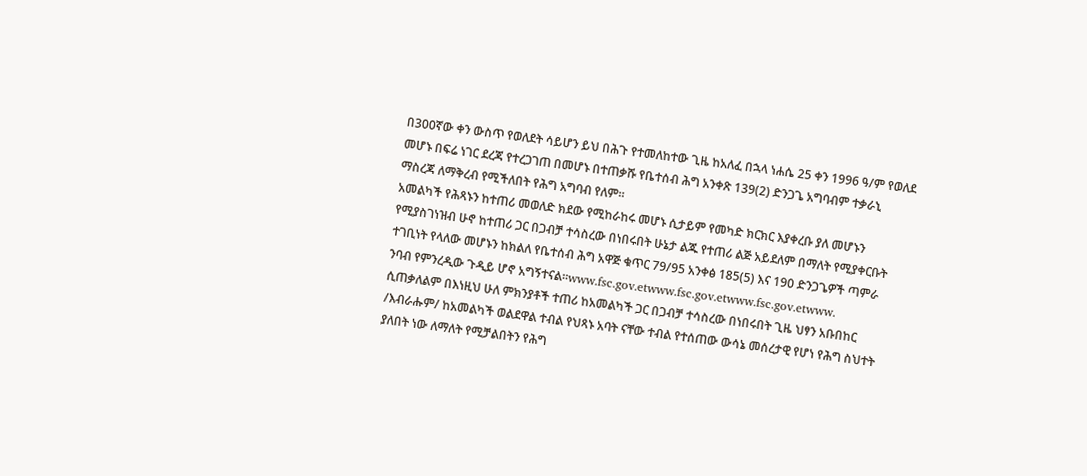በ300ኛው ቀን ውስጥ የወለደት ሳይሆን ይህ በሕጉ የተመለከተው ጊዜ ከአለፈ በኋላ ነሐሴ 25 ቀን 1996 ዓ/ም የወለደ መሆኑ በፍሬ ነገር ደረጃ የተረጋገጠ በመሆኑ በተጠቃሹ የቤተሰብ ሕግ አንቀጽ 139(2) ድንጋጌ አግባብም ተቃራኒ ማስረጃ ለማቅረብ የሚችለበት የሕግ አግባብ የለም።
አመልካች የሕጻኑን ከተጠሪ መወለድ ክደው የሚከራከሩ መሆኑ ሲታይም የመካድ ክርክር እያቀረቡ ያለ መሆኑን የሚያስገነዝብ ሁኖ ከተጠሪ ጋር በጋብቻ ተሳስረው በነበሩበት ሁኔታ ልጁ የተጠሪ ልጅ አይደለም በማለት የሚያቀርቡት ተገቢነት የላለው መሆኑን ከክልለ የቤተሰብ ሕግ አዋጅ ቁጥር 79/95 አንቀፅ 185(5) እና 190 ድንጋጌዎች ጣምራ ንባብ የምንረዲው ጉዲይ ሆኖ አግኝተናል።www.fsc.gov.etwww.fsc.gov.etwww.fsc.gov.etwww.
ሲጠቃለልም በእነዚህ ሁለ ምክንያቶች ተጠሪ ከአመልካች ጋር በጋብቻ ተሳስረው በነበሩበት ጊዜ ህፃን አቡበከር /እብራሑም/ ከአመልካች ወልደዋል ተብል የህጻኑ አባት ናቸው ተብል የተሰጠው ውሳኔ መሰረታዊ የሆነ የሕግ ስህተት ያለበት ነው ለማለት የሚቻልበትን የሕግ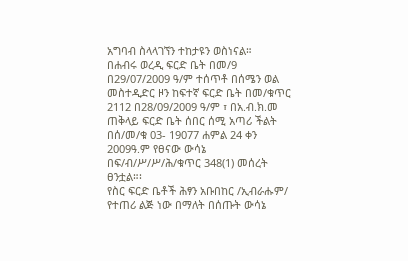አግባብ ስላላገኘን ተከታዩን ወስነናል።
በሐብሩ ወረዲ ፍርድ ቤት በመ/9 በ29/07/2009 ዓ/ም ተሰጥቶ በሰሜን ወል መስተዲድር ዞን ከፍተኛ ፍርድ ቤት በመ/ቁጥር 2112 በ28/09/2009 ዓ/ም ፣ በአ.ብ.ክ.መ ጠቅላይ ፍርድ ቤት ሰበር ሰሚ አጣሪ ችልት በሰ/መ/ቁ 03- 19077 ሐምል 24 ቀን 2009ዓ.ም የፀናው ውሳኔ በፍ/ብ/ሥ/ሥ/ሕ/ቁጥር 348(1) መሰረት ፀንቷል።፡
የስር ፍርድ ቤቶች ሕፃን አቡበከር /ኢብራሑም/ የተጠሪ ልጅ ነው በማለት በሰጡት ውሳኔ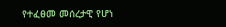የተፈፀመ መሰረታዊ የሆነ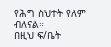የሕግ ስህተት የለም ብለናል።
በዚህ ፍ/ቤት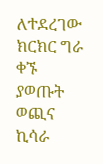ለተደረገው ክርክር ግራ ቀኙ ያወጡት ወጪና ኪሳራ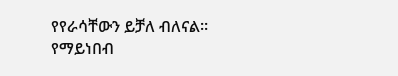የየራሳቸውን ይቻለ ብለናል።
የማይነበብ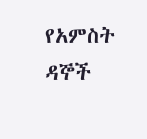የአምስት ዳኞች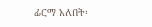ፊርማ አለበት፡